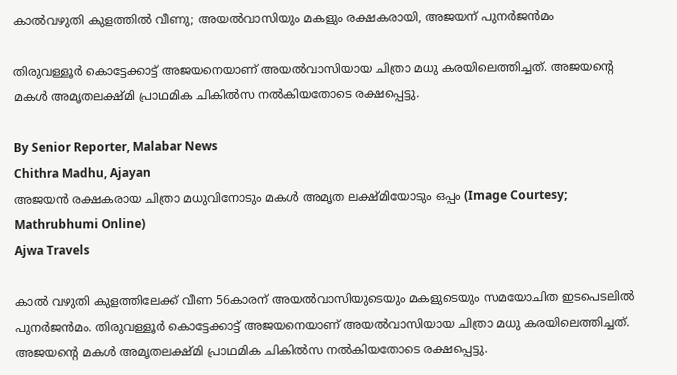കാൽവഴുതി കുളത്തിൽ വീണു; അയൽവാസിയും മകളും രക്ഷകരായി, അജയന് പുനർജൻമം

തിരുവള്ളൂർ കൊട്ടേക്കാട്ട് അജയനെയാണ് അയൽവാസിയായ ചിത്രാ മധു കരയിലെത്തിച്ചത്. അജയന്റെ മകൾ അമൃതലക്ഷ്‌മി പ്രാഥമിക ചികിൽസ നൽകിയതോടെ രക്ഷപ്പെട്ടു.

By Senior Reporter, Malabar News
Chithra Madhu, Ajayan
അജയൻ രക്ഷകരായ ചിത്രാ മധുവിനോടും മകൾ അമൃത ലക്ഷ്‌മിയോടും ഒപ്പം (Image Courtesy; Mathrubhumi Online)
Ajwa Travels

കാൽ വഴുതി കുളത്തിലേക്ക് വീണ 56കാരന് അയൽവാസിയുടെയും മകളുടെയും സമയോചിത ഇടപെടലിൽ പുനർജൻമം. തിരുവള്ളൂർ കൊട്ടേക്കാട്ട് അജയനെയാണ് അയൽവാസിയായ ചിത്രാ മധു കരയിലെത്തിച്ചത്. അജയന്റെ മകൾ അമൃതലക്ഷ്‌മി പ്രാഥമിക ചികിൽസ നൽകിയതോടെ രക്ഷപ്പെട്ടു.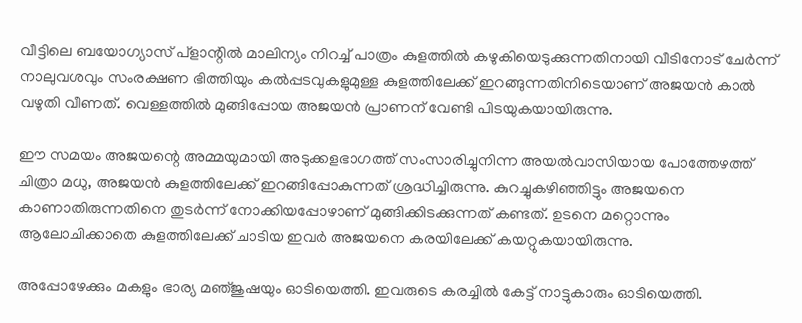വീട്ടിലെ ബയോഗ്യാസ് പ്ളാന്റിൽ മാലിന്യം നിറച്ച് പാത്രം കുളത്തിൽ കഴുകിയെടുക്കുന്നതിനായി വീടിനോട് ചേർന്ന് നാലുവശവും സംരക്ഷണ ഭിത്തിയും കൽപ്പടവുകളുമുള്ള കുളത്തിലേക്ക് ഇറങ്ങുന്നതിനിടെയാണ് അജയൻ കാൽ വഴുതി വീണത്. വെള്ളത്തിൽ മുങ്ങിപ്പോയ അജയൻ പ്രാണന് വേണ്ടി പിടയുകയായിരുന്നു.

ഈ സമയം അജയന്റെ അമ്മയുമായി അടുക്കളഭാഗത്ത് സംസാരിച്ചുനിന്ന അയൽവാസിയായ പോത്തേഴത്ത് ചിത്രാ മധു, അജയൻ കുളത്തിലേക്ക് ഇറങ്ങിപ്പോകുന്നത് ശ്രദ്ധിച്ചിരുന്നു. കുറച്ചുകഴിഞ്ഞിട്ടും അജയനെ കാണാതിരുന്നതിനെ തുടർന്ന് നോക്കിയപ്പോഴാണ് മുങ്ങിക്കിടക്കുന്നത് കണ്ടത്. ഉടനെ മറ്റൊന്നും ആലോചിക്കാതെ കുളത്തിലേക്ക് ചാടിയ ഇവർ അജയനെ കരയിലേക്ക് കയറ്റുകയായിരുന്നു.

അപ്പോഴേക്കും മകളും ഭാര്യ മഞ്‌ജുഷയും ഓടിയെത്തി. ഇവരുടെ കരച്ചിൽ കേട്ട് നാട്ടുകാരും ഓടിയെത്തി.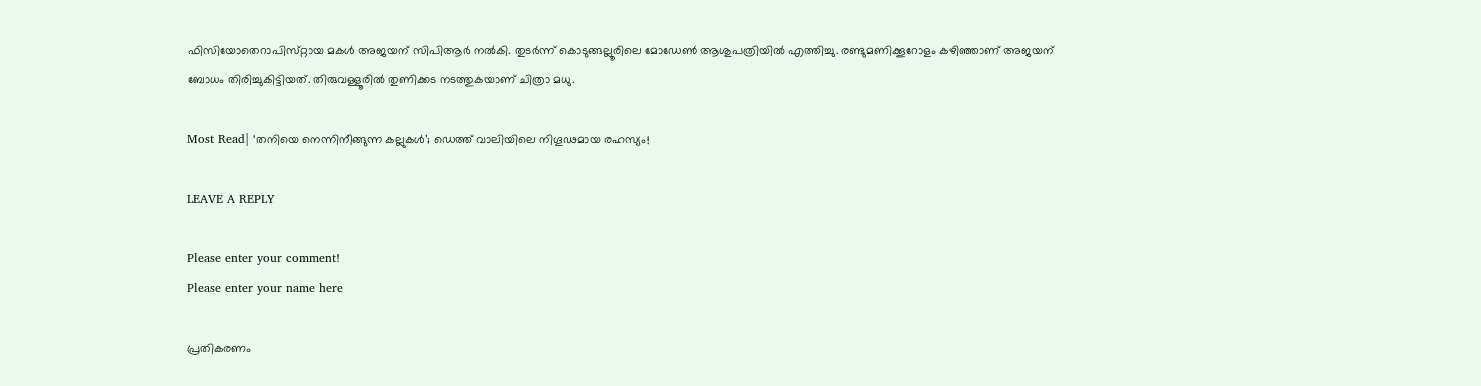ഫിസിയോതെറാപിസ്‌റ്റായ മകൾ അജയന് സിപിആർ നൽകി. തുടർന്ന് കൊടുങ്ങല്ലൂരിലെ മോഡേൺ ആശുപത്രിയിൽ എത്തിച്ചു. രണ്ടുമണിക്കൂറോളം കഴിഞ്ഞാണ് അജയന് ബോധം തിരിച്ചുകിട്ടിയത്. തിരുവള്ളൂരിൽ തുണിക്കട നടത്തുകയാണ് ചിത്രാ മധു.

Most Read| ‘തനിയെ നെന്നിനീങ്ങുന്ന കല്ലുകൾ’; ഡെത്ത് വാലിയിലെ നിഗൂഢമായ രഹസ്യം!

LEAVE A REPLY

Please enter your comment!
Please enter your name here

പ്രതികരണം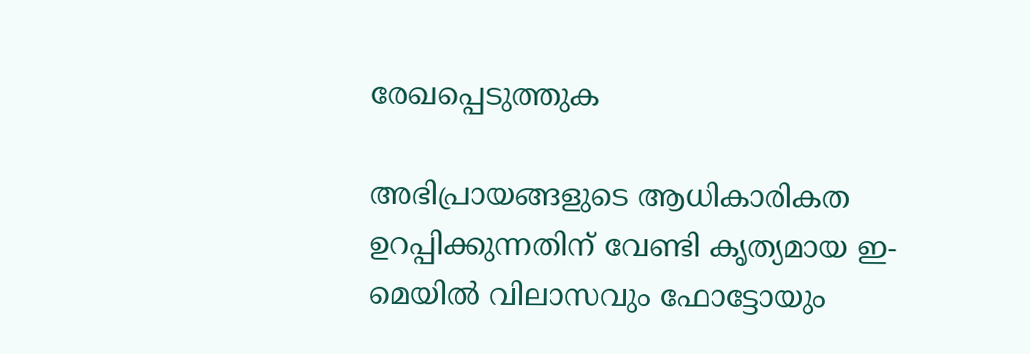രേഖപ്പെടുത്തുക

അഭിപ്രായങ്ങളുടെ ആധികാരികത ഉറപ്പിക്കുന്നതിന് വേണ്ടി കൃത്യമായ ഇ-മെയിൽ വിലാസവും ഫോട്ടോയും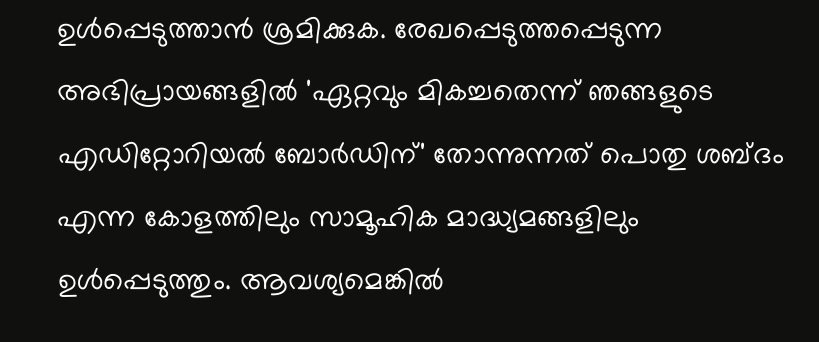ഉൾപ്പെടുത്താൻ ശ്രമിക്കുക. രേഖപ്പെടുത്തപ്പെടുന്ന അഭിപ്രായങ്ങളിൽ 'ഏറ്റവും മികച്ചതെന്ന് ഞങ്ങളുടെ എഡിറ്റോറിയൽ ബോർഡിന്' തോന്നുന്നത് പൊതു ശബ്‌ദം എന്ന കോളത്തിലും സാമൂഹിക മാദ്ധ്യമങ്ങളിലും ഉൾപ്പെടുത്തും. ആവശ്യമെങ്കിൽ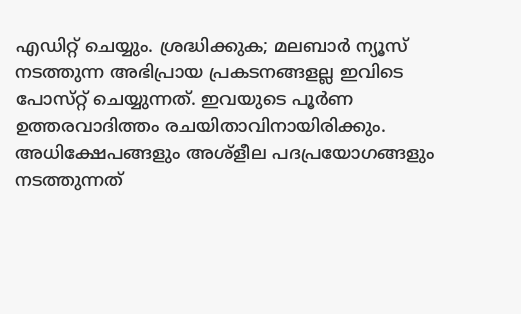എഡിറ്റ് ചെയ്യും. ശ്രദ്ധിക്കുക; മലബാർ ന്യൂസ് നടത്തുന്ന അഭിപ്രായ പ്രകടനങ്ങളല്ല ഇവിടെ പോസ്‌റ്റ് ചെയ്യുന്നത്. ഇവയുടെ പൂർണ ഉത്തരവാദിത്തം രചയിതാവിനായിരിക്കും. അധിക്ഷേപങ്ങളും അശ്‌ളീല പദപ്രയോഗങ്ങളും നടത്തുന്നത്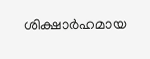ശിക്ഷാർഹമായ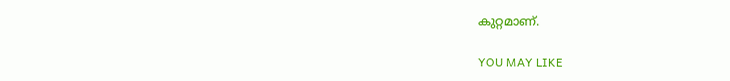കുറ്റമാണ്.

YOU MAY LIKE